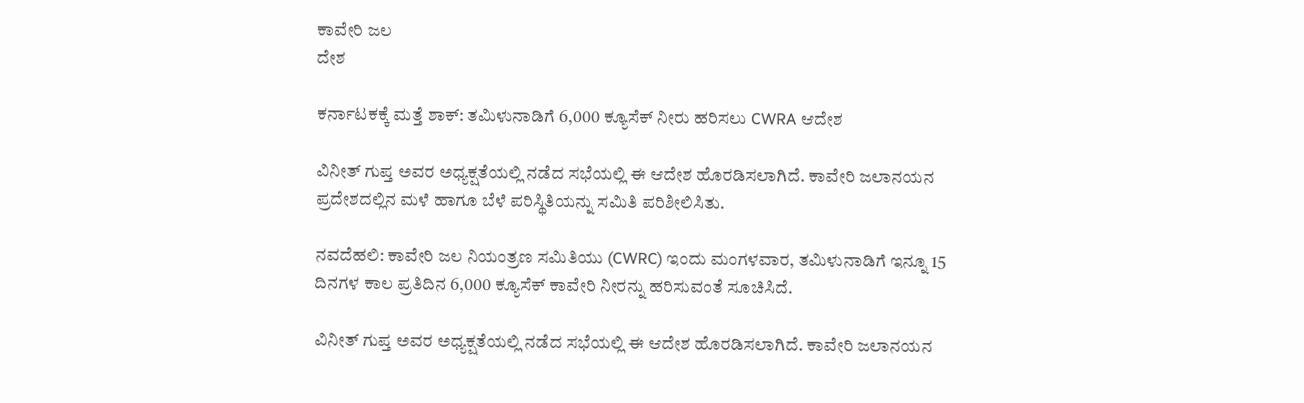ಕಾವೇರಿ ಜಲ
ದೇಶ

ಕರ್ನಾಟಕಕ್ಕೆ ಮತ್ತೆ ಶಾಕ್: ತಮಿಳುನಾಡಿಗೆ 6,000 ಕ್ಯೂಸೆಕ್ ನೀರು ಹರಿಸಲು CWRA ಆದೇಶ

ವಿನೀತ್ ಗುಪ್ತ ಅವರ ಅಧ್ಯಕ್ಷತೆಯಲ್ಲಿ ನಡೆದ ಸಭೆಯಲ್ಲಿ ಈ ಆದೇಶ ಹೊರಡಿಸಲಾಗಿದೆ. ಕಾವೇರಿ ಜಲಾನಯನ ಪ್ರದೇಶದಲ್ಲಿನ ಮಳೆ ಹಾಗೂ ಬೆಳೆ ಪರಿಸ್ಥಿತಿಯನ್ನು ಸಮಿತಿ ಪರಿಶೀಲಿಸಿತು.

ನವದೆಹಲಿ: ಕಾವೇರಿ ಜಲ ನಿಯಂತ್ರಣ ಸಮಿತಿಯು (CWRC) ಇಂದು ಮಂಗಳವಾರ, ತಮಿಳುನಾಡಿಗೆ ಇನ್ನೂ 15 ದಿನಗಳ ಕಾಲ ಪ್ರತಿದಿನ 6,000 ಕ್ಯೂಸೆಕ್ ಕಾವೇರಿ ನೀರನ್ನು ಹರಿಸುವಂತೆ ಸೂಚಿಸಿದೆ.

ವಿನೀತ್ ಗುಪ್ತ ಅವರ ಅಧ್ಯಕ್ಷತೆಯಲ್ಲಿ ನಡೆದ ಸಭೆಯಲ್ಲಿ ಈ ಆದೇಶ ಹೊರಡಿಸಲಾಗಿದೆ. ಕಾವೇರಿ ಜಲಾನಯನ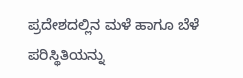ಪ್ರದೇಶದಲ್ಲಿನ ಮಳೆ ಹಾಗೂ ಬೆಳೆ ಪರಿಸ್ಥಿತಿಯನ್ನು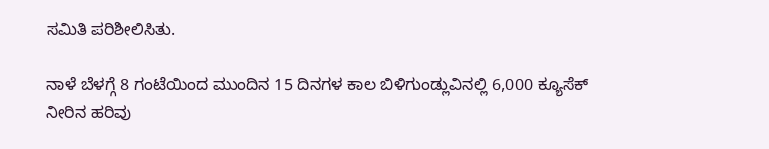ಸಮಿತಿ ಪರಿಶೀಲಿಸಿತು.

ನಾಳೆ ಬೆಳಗ್ಗೆ 8 ಗಂಟೆಯಿಂದ ಮುಂದಿನ 15 ದಿನಗಳ ಕಾಲ ಬಿಳಿಗುಂಡ್ಲುವಿನಲ್ಲಿ 6,000 ಕ್ಯೂಸೆಕ್ ನೀರಿನ ಹರಿವು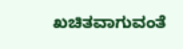ಖಚಿತವಾಗುವಂತೆ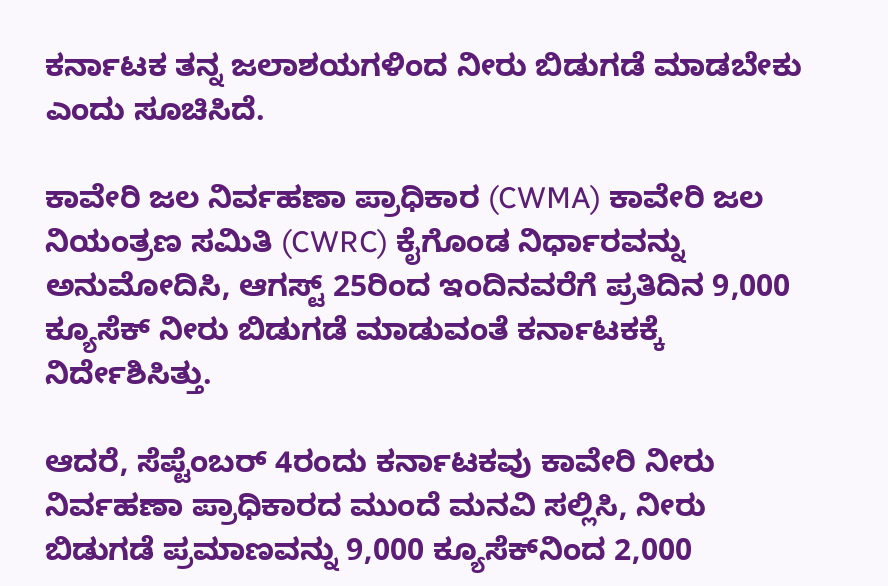ಕರ್ನಾಟಕ ತನ್ನ ಜಲಾಶಯಗಳಿಂದ ನೀರು ಬಿಡುಗಡೆ ಮಾಡಬೇಕು ಎಂದು ಸೂಚಿಸಿದೆ.

ಕಾವೇರಿ ಜಲ ನಿರ್ವಹಣಾ ಪ್ರಾಧಿಕಾರ (CWMA) ಕಾವೇರಿ ಜಲ ನಿಯಂತ್ರಣ ಸಮಿತಿ (CWRC) ಕೈಗೊಂಡ ನಿರ್ಧಾರವನ್ನು ಅನುಮೋದಿಸಿ, ಆಗಸ್ಟ್ 25ರಿಂದ ಇಂದಿನವರೆಗೆ ಪ್ರತಿದಿನ 9,000 ಕ್ಯೂಸೆಕ್ ನೀರು ಬಿಡುಗಡೆ ಮಾಡುವಂತೆ ಕರ್ನಾಟಕಕ್ಕೆ ನಿರ್ದೇಶಿಸಿತ್ತು.

ಆದರೆ, ಸೆಪ್ಟೆಂಬರ್ 4ರಂದು ಕರ್ನಾಟಕವು ಕಾವೇರಿ ನೀರು ನಿರ್ವಹಣಾ ಪ್ರಾಧಿಕಾರದ ಮುಂದೆ ಮನವಿ ಸಲ್ಲಿಸಿ, ನೀರು ಬಿಡುಗಡೆ ಪ್ರಮಾಣವನ್ನು 9,000 ಕ್ಯೂಸೆಕ್‌ನಿಂದ 2,000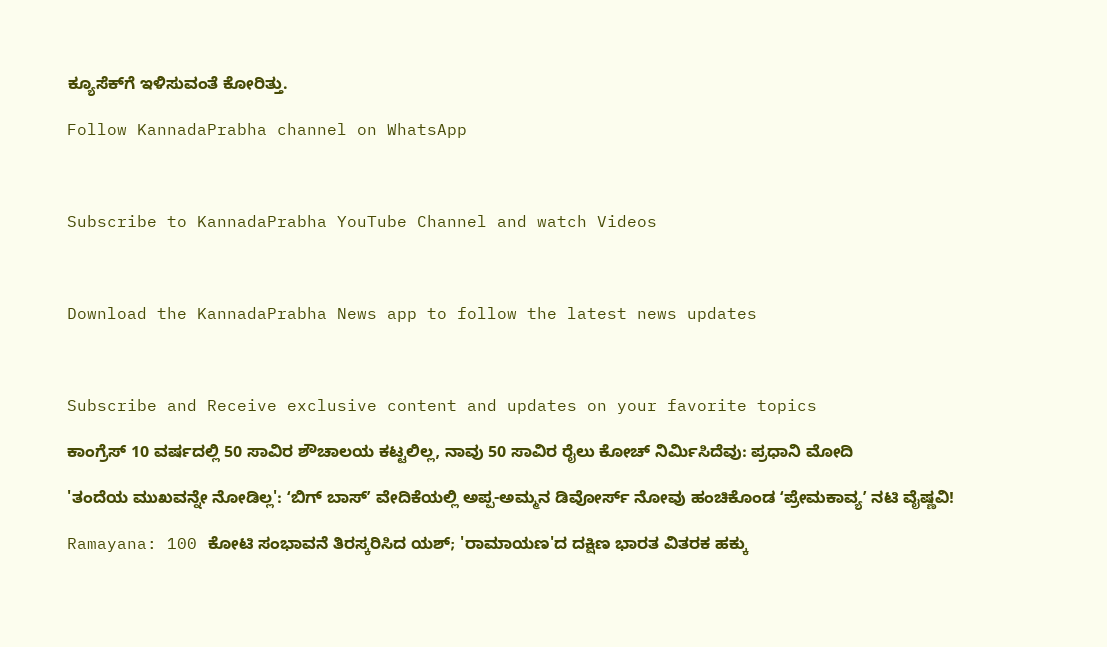ಕ್ಯೂಸೆಕ್‌ಗೆ ಇಳಿಸುವಂತೆ ಕೋರಿತ್ತು.

Follow KannadaPrabha channel on WhatsApp



Subscribe to KannadaPrabha YouTube Channel and watch Videos



Download the KannadaPrabha News app to follow the latest news updates



Subscribe and Receive exclusive content and updates on your favorite topics

ಕಾಂಗ್ರೆಸ್ 10 ವರ್ಷದಲ್ಲಿ 50 ಸಾವಿರ ಶೌಚಾಲಯ ಕಟ್ಟಲಿಲ್ಲ, ನಾವು 50 ಸಾವಿರ ರೈಲು ಕೋಚ್ ನಿರ್ಮಿಸಿದೆವು: ಪ್ರಧಾನಿ ಮೋದಿ

'ತಂದೆಯ ಮುಖವನ್ನೇ ನೋಡಿಲ್ಲ': ʻಬಿಗ್‌ ಬಾಸ್‌ʼ ವೇದಿಕೆಯಲ್ಲಿ ಅಪ್ಪ-ಅಮ್ಮನ ಡಿವೋರ್ಸ್‌ ನೋವು ಹಂಚಿಕೊಂಡ ʻಪ್ರೇಮಕಾವ್ಯʼ ನಟಿ ವೈಷ್ಣವಿ!

Ramayana: 100 ಕೋಟಿ ಸಂಭಾವನೆ ತಿರಸ್ಕರಿಸಿದ ಯಶ್; 'ರಾಮಾಯಣ'ದ ದಕ್ಷಿಣ ಭಾರತ ವಿತರಕ ಹಕ್ಕು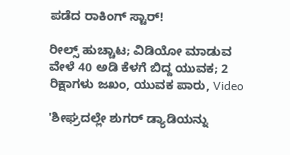ಪಡೆದ ರಾಕಿಂಗ್ ಸ್ಟಾರ್!

ರೀಲ್ಸ್ ಹುಚ್ಚಾಟ; ವಿಡಿಯೋ ಮಾಡುವ ವೇಳೆ 40 ಅಡಿ ಕೆಳಗೆ ಬಿದ್ದ ಯುವಕ; 2 ರಿಕ್ಷಾಗಳು ಜಖಂ, ಯುವಕ ಪಾರು, Video

'ಶೀಘ್ರದಲ್ಲೇ ಶುಗರ್ ಡ್ಯಾಡಿಯನ್ನು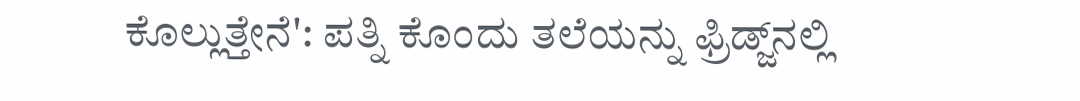ಕೊಲ್ಲುತ್ತೇನೆ': ಪತ್ನಿ ಕೊಂದು ತಲೆಯನ್ನು ಫ್ರಿಡ್ಜ್‌ನಲ್ಲಿ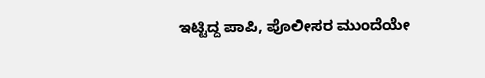ಇಟ್ಟಿದ್ದ ಪಾಪಿ, ಪೊಲೀಸರ ಮುಂದೆಯೇ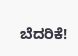ಬೆದರಿಕೆ!